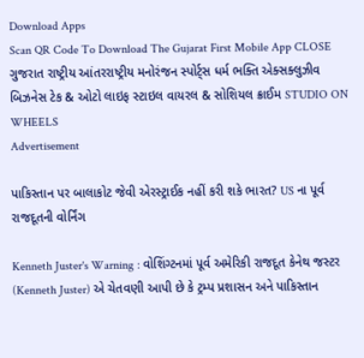Download Apps
Scan QR Code To Download The Gujarat First Mobile App CLOSE
ગુજરાત રાષ્ટ્રીય આંતરરાષ્ટ્રીય મનોરંજન સ્પોર્ટ્સ ધર્મ ભક્તિ એક્સક્લુઝીવ બિઝનેસ ટેક & ઓટો લાઇફ સ્ટાઇલ વાયરલ & સોશિયલ ક્રાઈમ STUDIO ON WHEELS
Advertisement

પાકિસ્તાન પર બાલાકોટ જેવી એરસ્ટ્રાઈક નહીં કરી શકે ભારત? US ના પૂર્વ રાજદૂતની વોર્નિંગ

Kenneth Juster's Warning : વોશિંગ્ટનમાં પૂર્વ અમેરિકી રાજદૂત કેનેથ જસ્ટર (Kenneth Juster) એ ચેતવણી આપી છે કે ટ્રમ્પ પ્રશાસન અને પાકિસ્તાન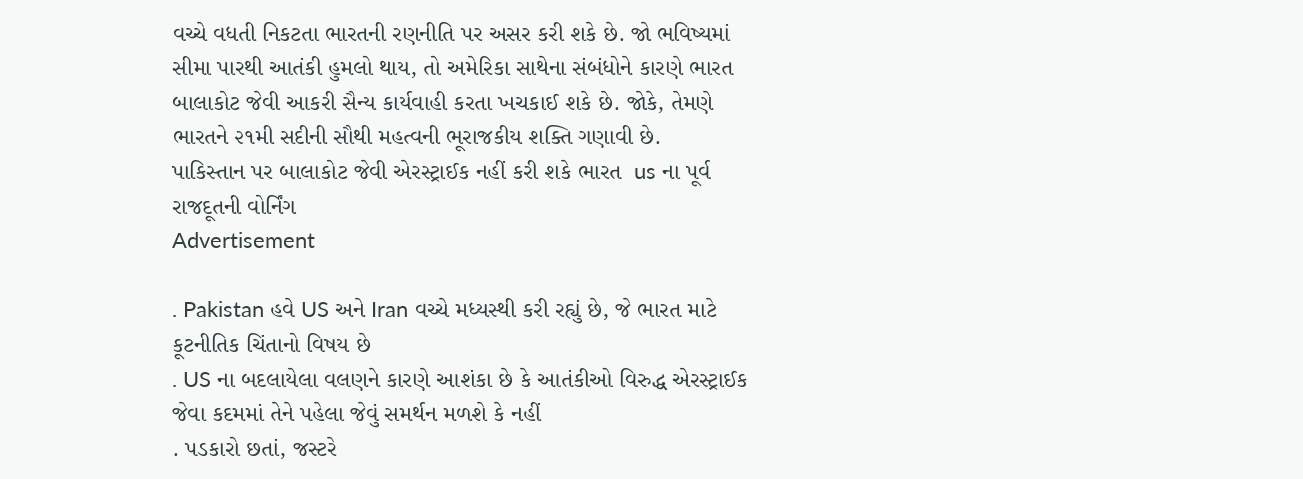વચ્ચે વધતી નિકટતા ભારતની રણનીતિ પર અસર કરી શકે છે. જો ભવિષ્યમાં સીમા પારથી આતંકી હુમલો થાય, તો અમેરિકા સાથેના સંબંધોને કારણે ભારત બાલાકોટ જેવી આકરી સૈન્ય કાર્યવાહી કરતા ખચકાઈ શકે છે. જોકે, તેમણે ભારતને ૨૧મી સદીની સૌથી મહત્વની ભૂરાજકીય શક્તિ ગણાવી છે.
પાકિસ્તાન પર બાલાકોટ જેવી એરસ્ટ્રાઈક નહીં કરી શકે ભારત  us ના પૂર્વ રાજદૂતની વોર્નિંગ
Advertisement

. Pakistan હવે US અને Iran વચ્ચે મધ્યસ્થી કરી રહ્યું છે, જે ભારત માટે કૂટનીતિક ચિંતાનો વિષય છે
. US ના બદલાયેલા વલણને કારણે આશંકા છે કે આતંકીઓ વિરુદ્ધ એરસ્ટ્રાઈક જેવા કદમમાં તેને પહેલા જેવું સમર્થન મળશે કે નહીં
. પડકારો છતાં, જસ્ટરે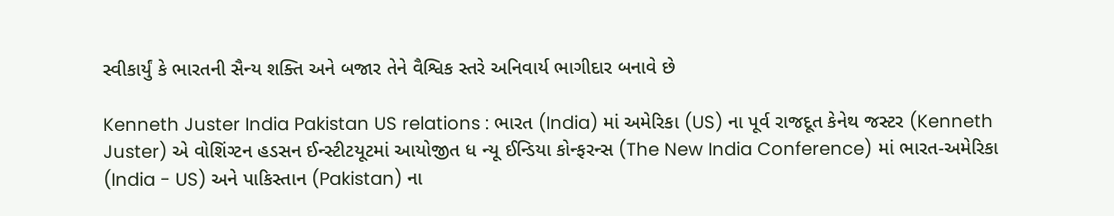સ્વીકાર્યું કે ભારતની સૈન્ય શક્તિ અને બજાર તેને વૈશ્વિક સ્તરે અનિવાર્ય ભાગીદાર બનાવે છે

Kenneth Juster India Pakistan US relations : ભારત (India) માં અમેરિકા (US) ના પૂર્વ રાજદૂત કેનેથ જસ્ટર (Kenneth Juster) એ વોશિંગ્ટન હડસન ઈન્સ્ટીટયૂટમાં આયોજીત ધ ન્યૂ ઈન્ડિયા કોન્ફરન્સ (The New India Conference) માં ભારત-અમેરિકા (India - US) અને પાકિસ્તાન (Pakistan) ના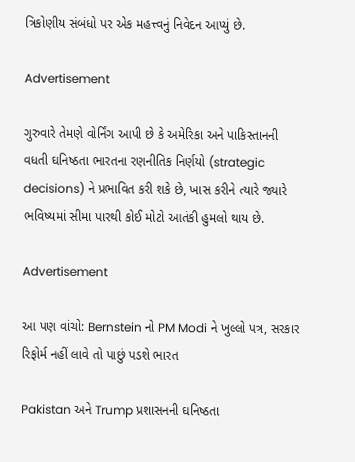ત્રિકોણીય સંબંધો પર એક મહત્ત્વનું નિવેદન આપ્યું છે.

Advertisement

ગુરુવારે તેમણે વોર્નિંગ આપી છે કે અમેરિકા અને પાકિસ્તાનની વધતી ઘનિષ્ઠતા ભારતના રણનીતિક નિર્ણયો (strategic decisions) ને પ્રભાવિત કરી શકે છે, ખાસ કરીને ત્યારે જ્યારે ભવિષ્યમાં સીમા પારથી કોઈ મોટો આતંકી હુમલો થાય છે.

Advertisement

આ પણ વાંચો: Bernstein નો PM Modi ને ખુલ્લો પત્ર, સરકાર રિફોર્મ નહીં લાવે તો પાછું પડશે ભારત

Pakistan અને Trump પ્રશાસનની ઘનિષ્ઠતા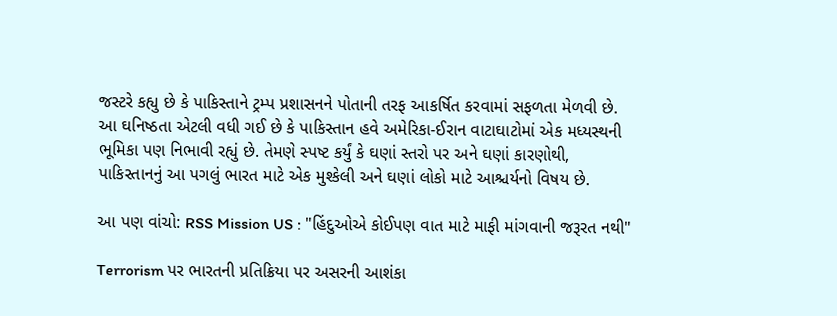જસ્ટરે કહ્યુ છે કે પાકિસ્તાને ટ્રમ્પ પ્રશાસનને પોતાની તરફ આકર્ષિત કરવામાં સફળતા મેળવી છે. આ ઘનિષ્ઠતા એટલી વધી ગઈ છે કે પાકિસ્તાન હવે અમેરિકા-ઈરાન વાટાઘાટોમાં એક મધ્યસ્થની ભૂમિકા પણ નિભાવી રહ્યું છે. તેમણે સ્પષ્ટ કર્યું કે ઘણાં સ્તરો પર અને ઘણાં કારણોથી, પાકિસ્તાનનું આ પગલું ભારત માટે એક મુશ્કેલી અને ઘણાં લોકો માટે આશ્ચર્યનો વિષય છે.

આ પણ વાંચો: RSS Mission US : "હિંદુઓએ કોઈપણ વાત માટે માફી માંગવાની જરૂરત નથી"

Terrorism પર ભારતની પ્રતિક્રિયા પર અસરની આશંકા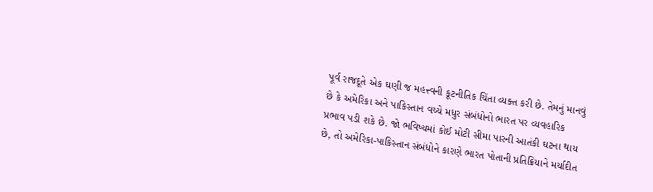પૂર્વ રાજદૂતે એક ઘણી જ મહત્ત્વની કૂટનીતિક ચિંતા વ્યક્ત કરી છે. તેમનું માનવું છે કે અમેરિકા અને પાકિસ્તાન વચ્ચે મધુર સંબંધોનો ભારત પર વ્યવહારિક પ્રભાવ પડી શકે છે. જો ભવિષ્યમાં કોઈ મોટી સીમા પારની આતંકી ઘટના થાય છે, તો અમેરિકા-પાકિસ્તાન સંબંધોને કારણે ભારત પોતાની પ્રતિક્રિયાને મર્યાદીત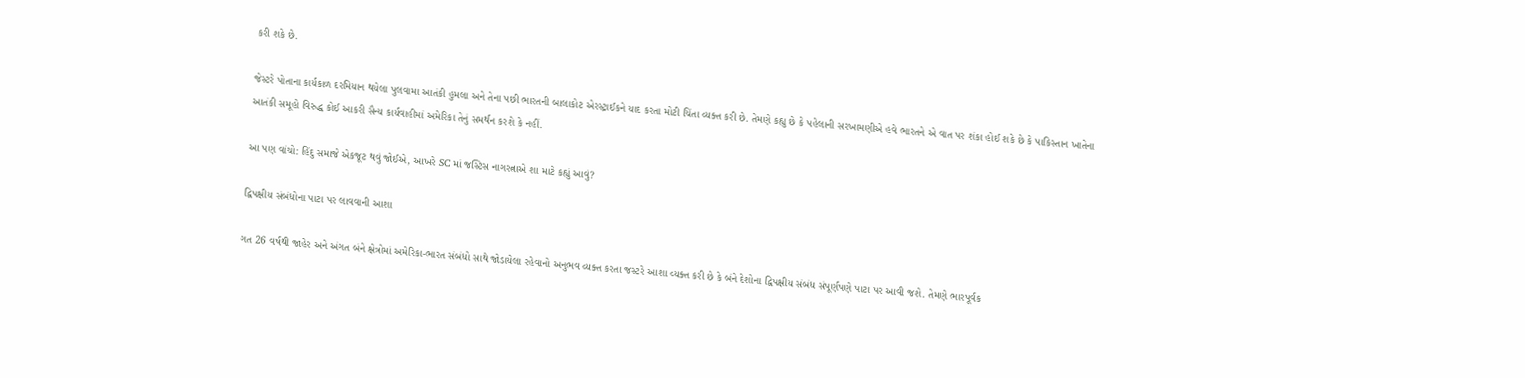કરી શકે છે.

જેસ્ટરે પોતાના કાર્યકાળ દરમિયાન થયેલા પુલવામા આતંકી હુમલા અને તેના પછી ભારતની બાલાકોટ એરસ્ટ્રાઈકને યાદ કરતા મોટી ચિંતા વ્યક્ત કરી છે. તેમણે કહ્યુ છે કે પહેલાની સરખામણીએ હવે ભારતને એ વાત પર શંકા હોઈ શકે છે કે પાકિસ્તાન ખાતેના આતંકી સમૂહો વિરુદ્ધ કોઈ આકરી સૈન્ય કાર્યવાહીમાં અમેરિકા તેનું સમર્થન કરશે કે નહીં.

આ પણ વાંચો: હિંદુ સમાજે એકજૂટ થવું જોઈએ, આખરે SC માં જસ્ટિસ નાગરત્નાએ શા માટે કહ્યું આવું?

દ્વિપક્ષીય સંબંધોના પાટા પર લાવવાની આશા

ગત 26 વર્ષથી જાહેર અને અંગત બંને ક્ષેત્રોમાં અમેરિકા-ભારત સંબંધો સાથે જોડાયેલા રહેવાનો અનુભવ વ્યક્ત કરતા જસ્ટરે આશા વ્યક્ત કરી છે કે બંને દેશોના દ્વિપક્ષીય સંબંધ સંપૂર્ણપણે પાટા પર આવી જશે. તેમણે ભારપૂર્વક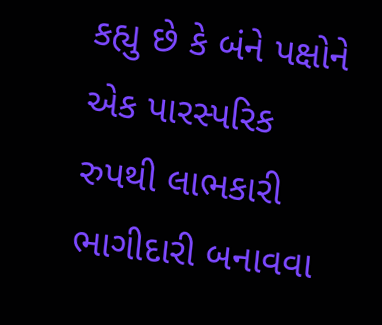કહ્યુ છે કે બંને પક્ષોને એક પારસ્પરિક રુપથી લાભકારી ભાગીદારી બનાવવા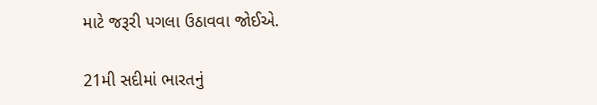માટે જરૂરી પગલા ઉઠાવવા જોઈએ.

21મી સદીમાં ભારતનું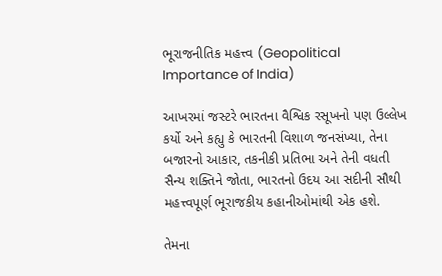ભૂરાજનીતિક મહત્ત્વ (Geopolitical Importance of India)

આખરમાં જસ્ટરે ભારતના વૈશ્વિક રસૂખનો પણ ઉલ્લેખ કર્યો અને કહ્યુ કે ભારતની વિશાળ જનસંખ્યા, તેના બજારનો આકાર, તકનીકી પ્રતિભા અને તેની વધતી સૈન્ય શક્તિને જોતા, ભારતનો ઉદય આ સદીની સૌથી મહત્ત્વપૂર્ણ ભૂરાજકીય કહાનીઓમાંથી એક હશે.

તેમના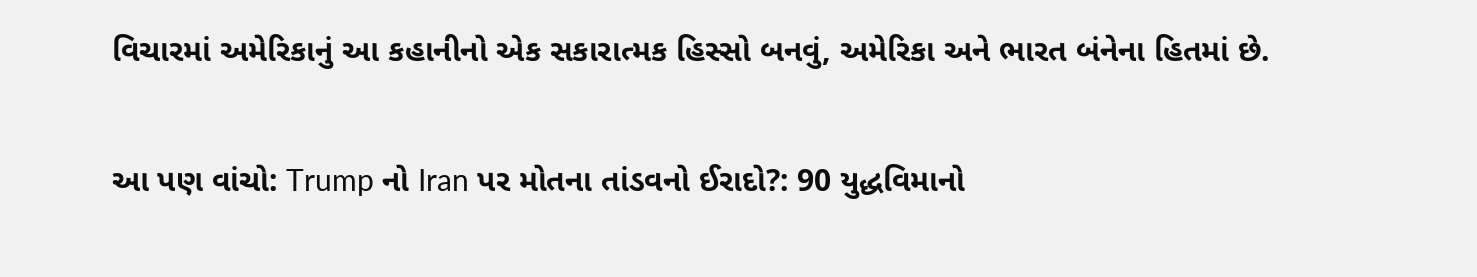વિચારમાં અમેરિકાનું આ કહાનીનો એક સકારાત્મક હિસ્સો બનવું, અમેરિકા અને ભારત બંનેના હિતમાં છે.

આ પણ વાંચો: Trump નો Iran પર મોતના તાંડવનો ઈરાદો?: 90 યુદ્ધવિમાનો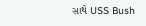સાથે USS Bush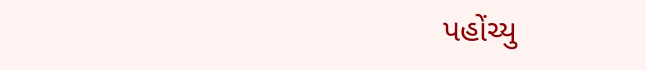પહોંચ્યુ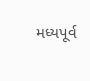મધ્યપૂર્વ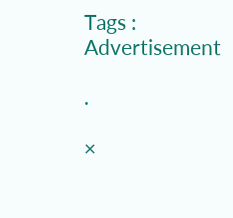Tags :
Advertisement

.

×